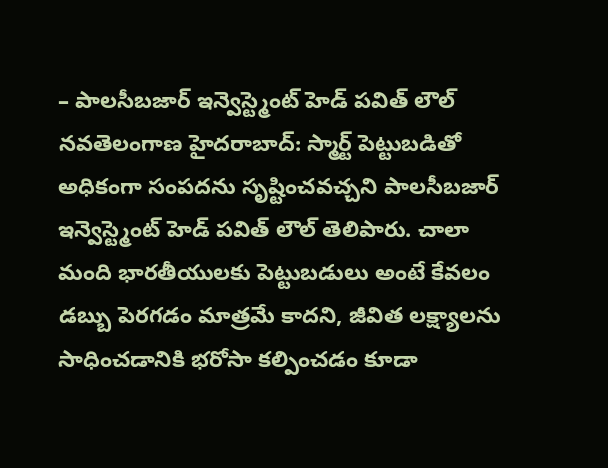– పాలసీబజార్ ఇన్వెస్ట్మెంట్ హెడ్ పవిత్ లౌల్ నవతెలంగాణ హైదరాబాద్: స్మార్ట్ పెట్టుబడితో అధికంగా సంపదను సృష్టించవచ్చని పాలసీబజార్ ఇన్వెస్ట్మెంట్ హెడ్ పవిత్ లౌల్ తెలిపారు. చాలా మంది భారతీయులకు పెట్టుబడులు అంటే కేవలం డబ్బు పెరగడం మాత్రమే కాదని, జీవిత లక్ష్యాలను సాధించడానికి భరోసా కల్పించడం కూడా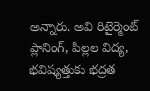అన్నారు. అవి రిటైర్మెంట్ ప్లానింగ్, పిల్లల విద్య, భవిష్యత్తుకు భద్రత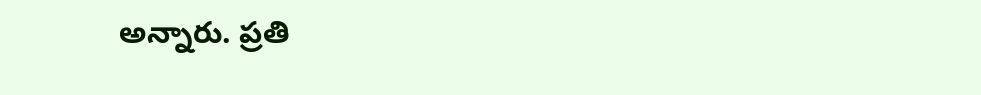అన్నారు. ప్రతి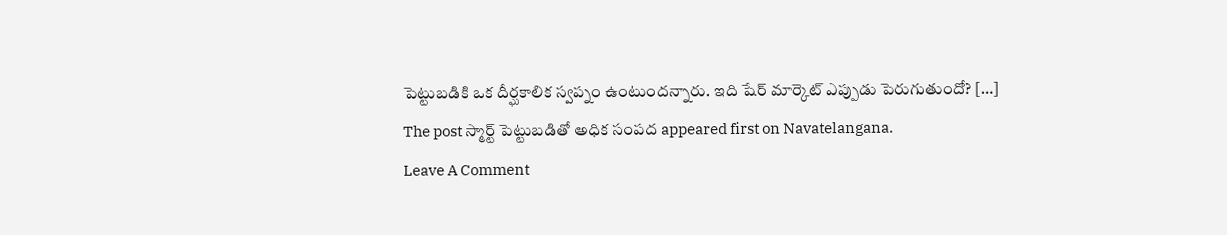పెట్టుబడికి ఒక దీర్ఘకాలిక స్వప్నం ఉంటుందన్నారు. ఇది షేర్ మార్కెట్ ఎప్పుడు పెరుగుతుందో? […]
The post స్మార్ట్ పెట్టుబడితో అధిక సంపద appeared first on Navatelangana.
Leave A Comment